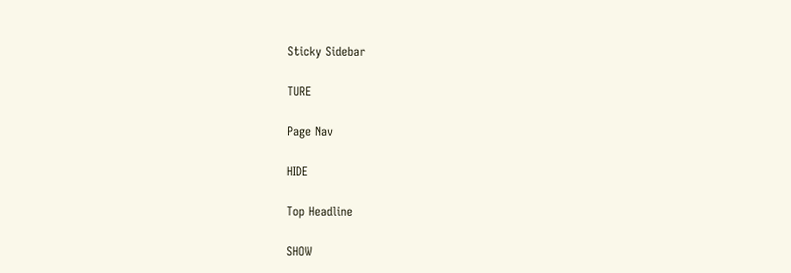Sticky Sidebar

TURE

Page Nav

HIDE

Top Headline

SHOW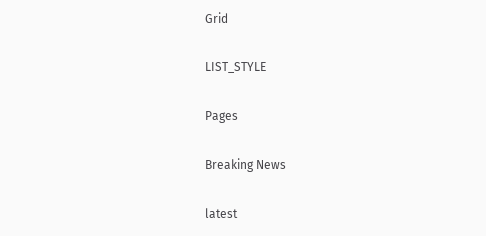Grid

LIST_STYLE

Pages

Breaking News

latest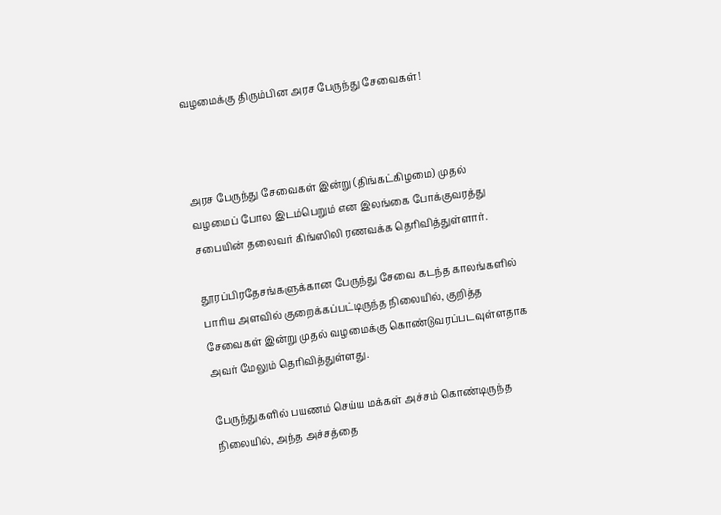வழமைக்கு திரும்பின அரச பேருந்து சேவைகள்!



அரச பேருந்து சேவைகள் இன்று (திங்கட்கிழமை) முதல் வழமைப் போல இடம்பெறும் என இலங்கை போக்குவரத்து சபையின் தலைவர் கிங்ஸிலி ரணவக்க தெரிவித்துள்ளார்.

தூரப்பிரதேசங்களுக்கான பேருந்து சேவை கடந்த காலங்களில் பாரிய அளவில் குறைக்கப்பட்டிருந்த நிலையில், குறித்த சேவைகள் இன்று முதல் வழமைக்கு கொண்டுவரப்படவுள்ளதாக அவர் மேலும் தெரிவித்துள்ளது.

பேருந்துகளில் பயணம் செய்ய மக்கள் அச்சம் கொண்டிருந்த நிலையில், அந்த அச்சத்தை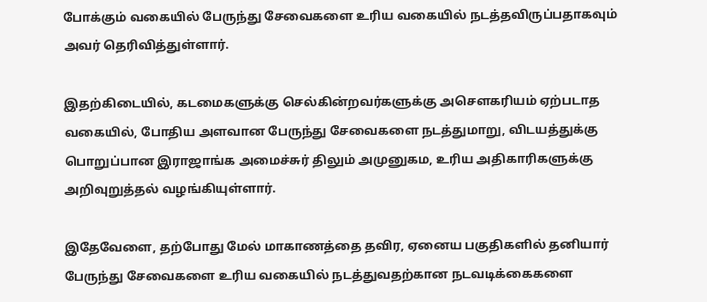போக்கும் வகையில் பேருந்து சேவைகளை உரிய வகையில் நடத்தவிருப்பதாகவும் அவர் தெரிவித்துள்ளார்.

இதற்கிடையில், கடமைகளுக்கு செல்கின்றவர்களுக்கு அசௌகரியம் ஏற்படாத வகையில், போதிய அளவான பேருந்து சேவைகளை நடத்துமாறு, விடயத்துக்கு பொறுப்பான இராஜாங்க அமைச்சுர் திலும் அமுனுகம, உரிய அதிகாரிகளுக்கு அறிவுறுத்தல் வழங்கியுள்ளார்.

இதேவேளை, தற்போது மேல் மாகாணத்தை தவிர, ஏனைய பகுதிகளில் தனியார் பேருந்து சேவைகளை உரிய வகையில் நடத்துவதற்கான நடவடிக்கைகளை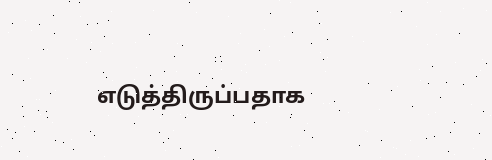எடுத்திருப்பதாக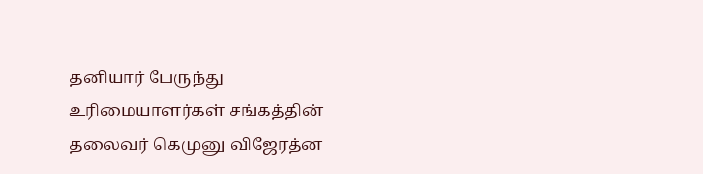தனியார் பேருந்து உரிமையாளர்கள் சங்கத்தின் தலைவர் கெமுனு விஜேரத்ன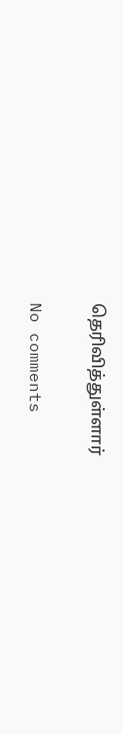தெரிவித்துள்ளார்

No comments